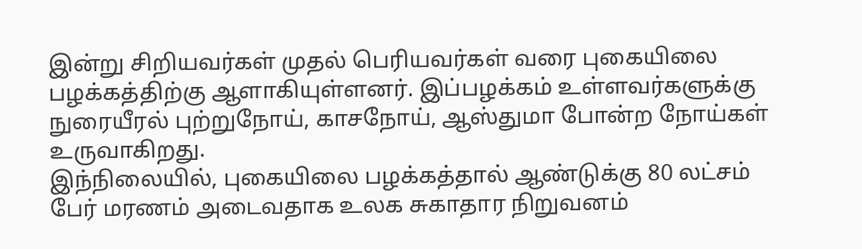இன்று சிறியவர்கள் முதல் பெரியவர்கள் வரை புகையிலை பழக்கத்திற்கு ஆளாகியுள்ளனர். இப்பழக்கம் உள்ளவர்களுக்கு நுரையீரல் புற்றுநோய், காசநோய், ஆஸ்துமா போன்ற நோய்கள் உருவாகிறது.
இந்நிலையில், புகையிலை பழக்கத்தால் ஆண்டுக்கு 80 லட்சம் பேர் மரணம் அடைவதாக உலக சுகாதார நிறுவனம்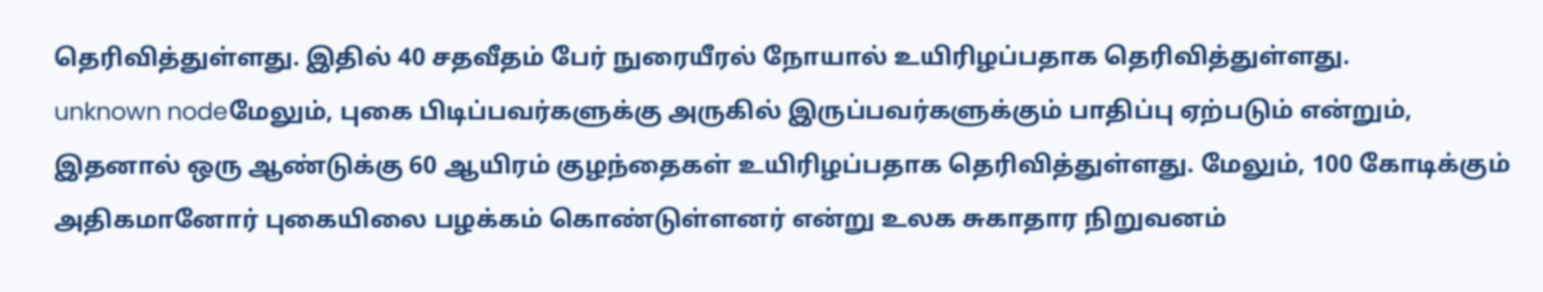தெரிவித்துள்ளது. இதில் 40 சதவீதம் பேர் நுரையீரல் நோயால் உயிரிழப்பதாக தெரிவித்துள்ளது.
unknown nodeமேலும், புகை பிடிப்பவர்களுக்கு அருகில் இருப்பவர்களுக்கும் பாதிப்பு ஏற்படும் என்றும், இதனால் ஒரு ஆண்டுக்கு 60 ஆயிரம் குழந்தைகள் உயிரிழப்பதாக தெரிவித்துள்ளது. மேலும், 100 கோடிக்கும் அதிகமானோர் புகையிலை பழக்கம் கொண்டுள்ளனர் என்று உலக சுகாதார நிறுவனம்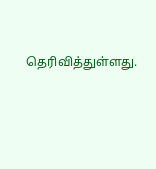தெரிவித்துள்ளது.